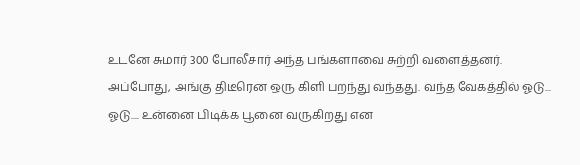உடனே சுமார் 300 போலீசார் அந்த பங்களாவை சுற்றி வளைத்தனர். அப்போது, அங்கு திடீரென ஒரு கிளி பறந்து வந்தது. வந்த வேகத்தில் ஓடு... ஓடு.... உன்னை பிடிக்க பூனை வருகிறது என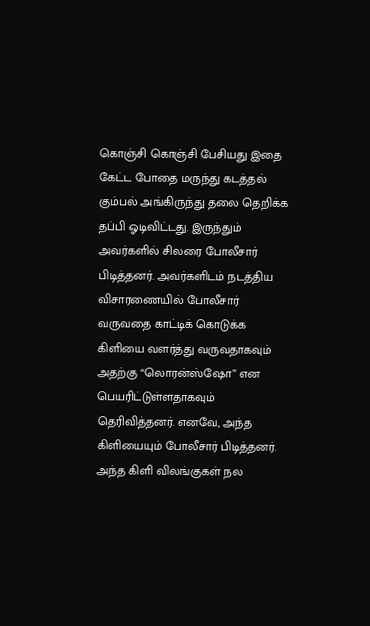கொஞ்சி கொஞ்சி பேசியது இதை கேட்ட போதை மருந்து கடத்தல் கும்பல் அங்கிருந்து தலை தெறிக்க தப்பி ஓடிவிட்டது. இருந்தும் அவர்களில் சிலரை போலீசார் பிடித்தனர். அவர்களிடம் நடத்திய விசாரணையில் போலீசார் வருவதை காட்டிக் கொடுக்க கிளியை வளர்த்து வருவதாகவும் அதற்கு “லொரன்ஸ்ஷோ” என பெயரிட்டுள்ளதாகவும் தெரிவித்தனர். எனவே, அந்த கிளியையும் போலீசார் பிடித்தனர். அந்த கிளி விலங்குகள் நல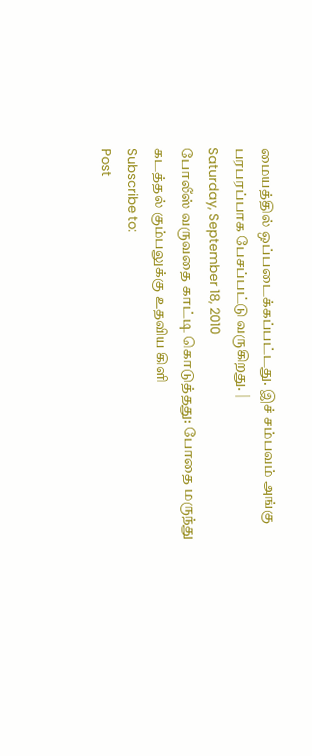மையத்தில் ஒப்படைக்கப்பட்டது. இச் சம்பவம் அங்கு பரபரப்பாக பேசப்பட்டு வருகிறது. |
Saturday, September 18, 2010
போலீஸ் வருவதை காட்டி கொடுத்தது: போதை மருந்து கடத்தல் கும்பலுக்கு உதவிய கிளி
Subscribe to:
Post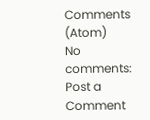Comments (Atom)
No comments:
Post a Comment